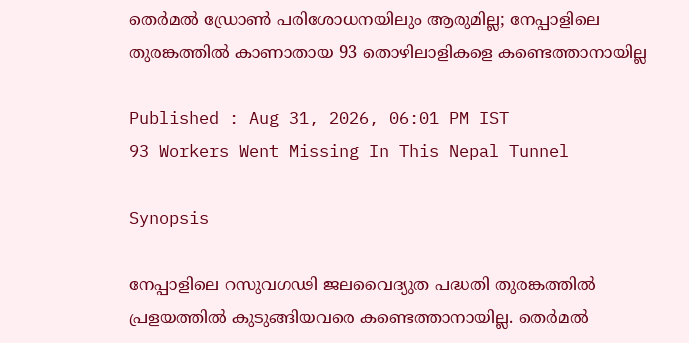തെർമൽ ഡ്രോൺ പരിശോധനയിലും ആരുമില്ല; നേപ്പാളിലെ തുരങ്കത്തിൽ കാണാതായ 93 തൊഴിലാളികളെ കണ്ടെത്താനായില്ല

Published : Aug 31, 2026, 06:01 PM IST
93 Workers Went Missing In This Nepal Tunnel

Synopsis

നേപ്പാളിലെ റസുവഗഢി ജലവൈദ്യുത പദ്ധതി തുരങ്കത്തിൽ പ്രളയത്തിൽ കുടുങ്ങിയവരെ കണ്ടെത്താനായില്ല. തെർമൽ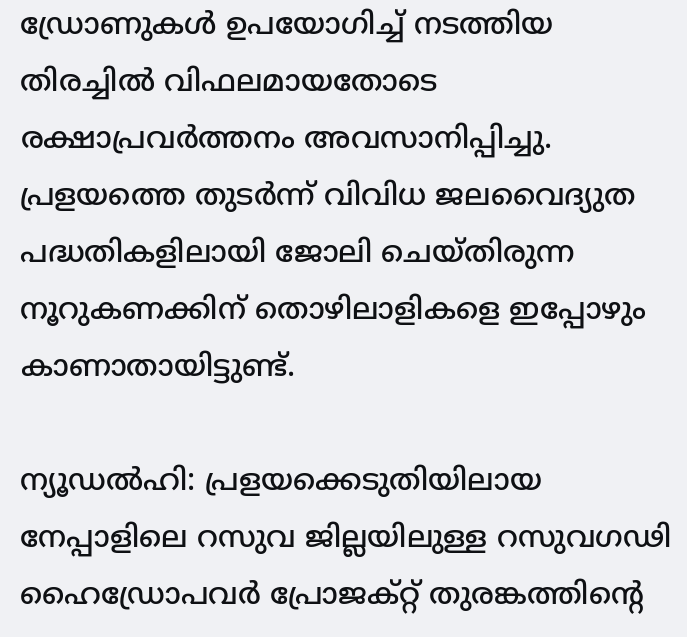ഡ്രോണുകൾ ഉപയോഗിച്ച് നടത്തിയ തിരച്ചിൽ വിഫലമായതോടെ രക്ഷാപ്രവർത്തനം അവസാനിപ്പിച്ചു. പ്രളയത്തെ തുടർന്ന് വിവിധ ജലവൈദ്യുത പദ്ധതികളിലായി ജോലി ചെയ്തിരുന്ന നൂറുകണക്കിന് തൊഴിലാളികളെ ഇപ്പോഴും കാണാതായിട്ടുണ്ട്.

ന്യൂഡൽഹി: പ്രളയക്കെടുതിയിലായ നേപ്പാളിലെ റസുവ ജില്ലയിലുള്ള റസുവഗഢി ഹൈഡ്രോപവർ പ്രോജക്റ്റ് തുരങ്കത്തിന്റെ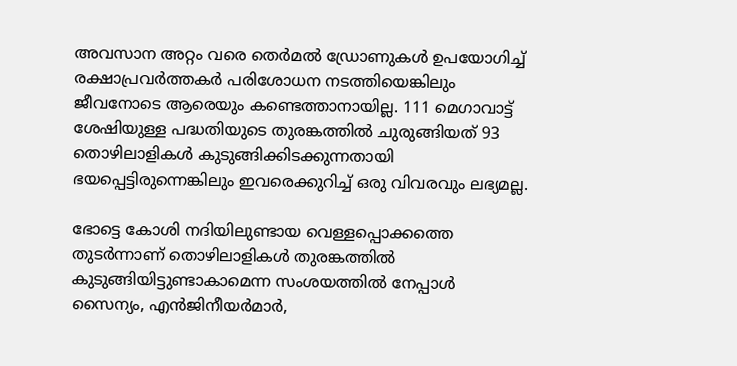അവസാന അറ്റം വരെ തെർമൽ ഡ്രോണുകൾ ഉപയോഗിച്ച് രക്ഷാപ്രവർത്തകർ പരിശോധന നടത്തിയെങ്കിലും ജീവനോടെ ആരെയും കണ്ടെത്താനായില്ല. 111 മെഗാവാട്ട് ശേഷിയുള്ള പദ്ധതിയുടെ തുരങ്കത്തിൽ ചുരുങ്ങിയത് 93 തൊഴിലാളികൾ കുടുങ്ങിക്കിടക്കുന്നതായി ഭയപ്പെട്ടിരുന്നെങ്കിലും ഇവരെക്കുറിച്ച് ഒരു വിവരവും ലഭ്യമല്ല.

ഭോട്ടെ കോശി നദിയിലുണ്ടായ വെള്ളപ്പൊക്കത്തെ തുടർന്നാണ് തൊഴിലാളികൾ തുരങ്കത്തിൽ കുടുങ്ങിയിട്ടുണ്ടാകാമെന്ന സംശയത്തിൽ നേപ്പാൾ സൈന്യം, എൻജിനീയർമാർ,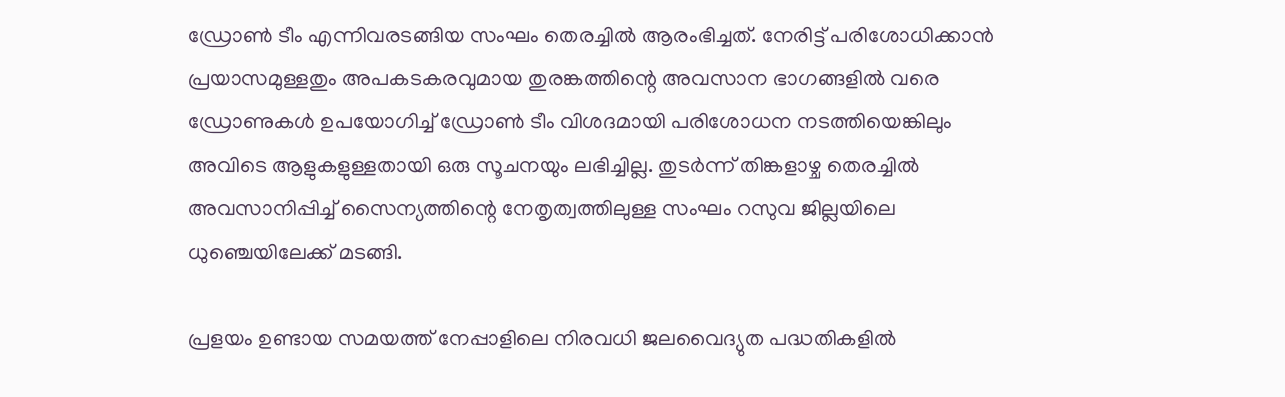ഡ്രോൺ ടീം എന്നിവരടങ്ങിയ സംഘം തെരച്ചിൽ ആരംഭിച്ചത്. നേരിട്ട് പരിശോധിക്കാൻ പ്രയാസമുള്ളതും അപകടകരവുമായ തുരങ്കത്തിന്റെ അവസാന ഭാഗങ്ങളിൽ വരെ ഡ്രോണുകൾ ഉപയോഗിച്ച് ഡ്രോൺ ടീം വിശദമായി പരിശോധന നടത്തിയെങ്കിലും അവിടെ ആളുകളുള്ളതായി ഒരു സൂചനയും ലഭിച്ചില്ല. തുടർന്ന് തിങ്കളാഴ്ച തെരച്ചിൽ അവസാനിപ്പിച്ച് സൈന്യത്തിന്റെ നേതൃത്വത്തിലുള്ള സംഘം റസുവ ജില്ലയിലെ ധുഞ്ചെയിലേക്ക് മടങ്ങി.

പ്രളയം ഉണ്ടായ സമയത്ത് നേപ്പാളിലെ നിരവധി ജലവൈദ്യുത പദ്ധതികളിൽ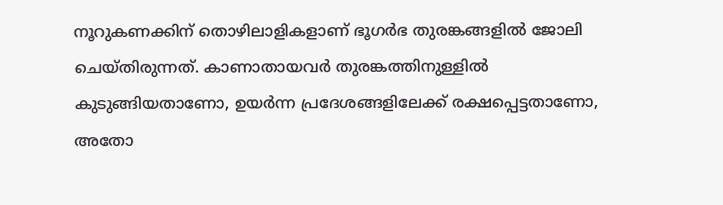നൂറുകണക്കിന് തൊഴിലാളികളാണ് ഭൂഗർഭ തുരങ്കങ്ങളിൽ ജോലി ചെയ്തിരുന്നത്. കാണാതായവർ തുരങ്കത്തിനുള്ളിൽ കുടുങ്ങിയതാണോ, ഉയർന്ന പ്രദേശങ്ങളിലേക്ക് രക്ഷപ്പെട്ടതാണോ, അതോ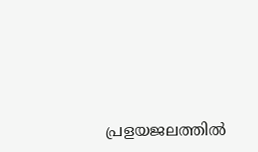പ്രളയജലത്തിൽ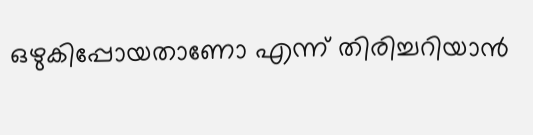ഒഴുകിപ്പോയതാണോ എന്ന് തിരിച്ചറിയാൻ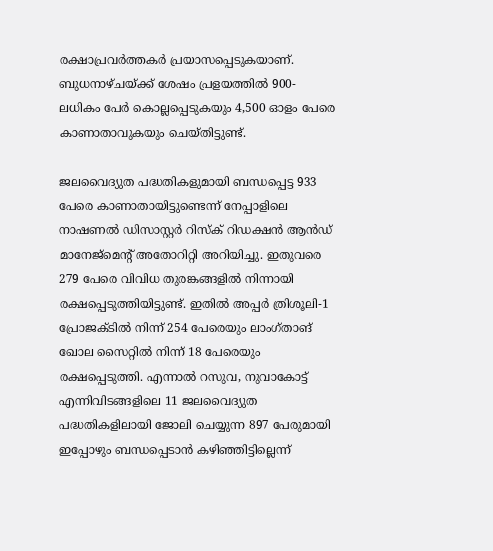രക്ഷാപ്രവർത്തകർ പ്രയാസപ്പെടുകയാണ്. ബുധനാഴ്ചയ്ക്ക് ശേഷം പ്രളയത്തിൽ 900-ലധികം പേർ കൊല്ലപ്പെടുകയും 4,500 ഓളം പേരെ കാണാതാവുകയും ചെയ്തിട്ടുണ്ട്.

ജലവൈദ്യുത പദ്ധതികളുമായി ബന്ധപ്പെട്ട 933 പേരെ കാണാതായിട്ടുണ്ടെന്ന് നേപ്പാളിലെ നാഷണൽ ഡിസാസ്റ്റർ റിസ്ക് റിഡക്ഷൻ ആൻഡ് മാനേജ്‌മെന്റ് അതോറിറ്റി അറിയിച്ചു. ഇതുവരെ 279 പേരെ വിവിധ തുരങ്കങ്ങളിൽ നിന്നായി രക്ഷപ്പെടുത്തിയിട്ടുണ്ട്. ഇതിൽ അപ്പർ ത്രിശൂലി-1 പ്രോജക്ടിൽ നിന്ന് 254 പേരെയും ലാംഗ്താങ് ഖോല സൈറ്റിൽ നിന്ന് 18 പേരെയും രക്ഷപ്പെടുത്തി. എന്നാൽ റസുവ, നുവാകോട്ട് എന്നിവിടങ്ങളിലെ 11 ജലവൈദ്യുത പദ്ധതികളിലായി ജോലി ചെയ്യുന്ന 897 പേരുമായി ഇപ്പോഴും ബന്ധപ്പെടാൻ കഴിഞ്ഞിട്ടില്ലെന്ന്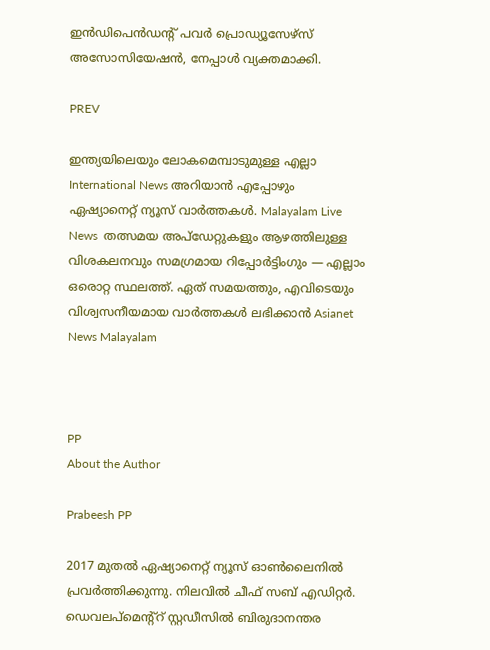ഇൻഡിപെൻഡന്റ് പവർ പ്രൊഡ്യൂസേഴ്‌സ് അസോസിയേഷൻ, നേപ്പാൾ വ്യക്തമാക്കി.

PREV

ഇന്ത്യയിലെയും ലോകമെമ്പാടുമുള്ള എല്ലാ International News അറിയാൻ എപ്പോഴും ഏഷ്യാനെറ്റ് ന്യൂസ് വാർത്തകൾ. Malayalam Live News  തത്സമയ അപ്‌ഡേറ്റുകളും ആഴത്തിലുള്ള വിശകലനവും സമഗ്രമായ റിപ്പോർട്ടിംഗും — എല്ലാം ഒരൊറ്റ സ്ഥലത്ത്. ഏത് സമയത്തും, എവിടെയും വിശ്വസനീയമായ വാർത്തകൾ ലഭിക്കാൻ Asianet News Malayalam



PP
About the Author

Prabeesh PP

2017 മുതല്‍ ഏഷ്യാനെറ്റ് ന്യൂസ് ഓണ്‍ലൈനില്‍ പ്രവര്‍ത്തിക്കുന്നു. നിലവില്‍ ചീഫ് സബ് എഡിറ്റര്‍. ഡെവലപ്മെന്റ്റ് സ്റ്റഡീസിൽ ബിരുദാനന്തര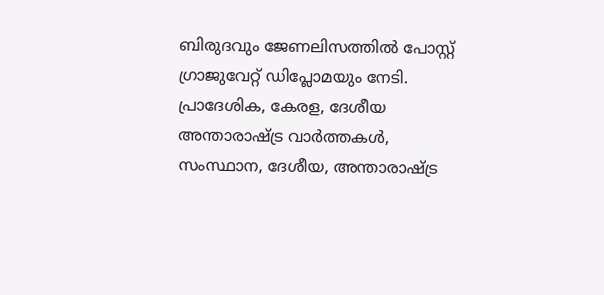ബിരുദവും ജേണലിസത്തില്‍ പോസ്റ്റ് ഗ്രാജുവേറ്റ് ഡിപ്ലോമയും നേടി. പ്രാദേശിക, കേരള, ദേശീയ അന്താരാഷ്ട്ര വാർത്തകൾ, സംസ്ഥാന, ദേശീയ, അന്താരാഷ്ട്ര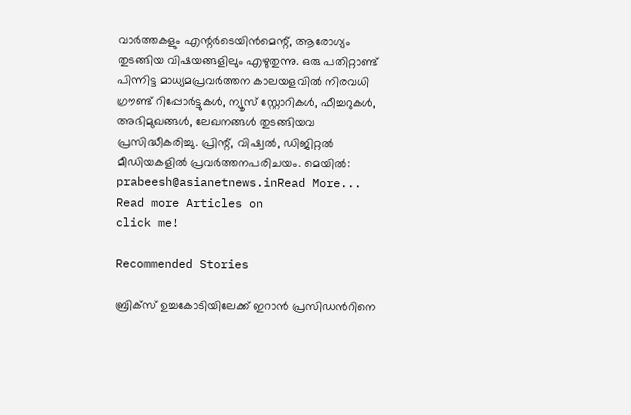വാര്‍ത്തകളും എന്റര്‍ടെയിന്‍മെന്റ്, ആരോഗ്യം തുടങ്ങിയ വിഷയങ്ങളിലും എഴുതുന്നു. ഒരു പതിറ്റാണ്ട് പിന്നിട്ട മാധ്യമപ്രവര്‍ത്തന കാലയളവില്‍ നിരവധി ഗ്രൗണ്ട് റിപ്പോര്‍ട്ടുകള്‍, ന്യൂസ് സ്റ്റോറികള്‍, ഫീച്ചറുകള്‍, അഭിമുഖങ്ങള്‍, ലേഖനങ്ങള്‍ തുടങ്ങിയവ പ്രസിദ്ധീകരിച്ചു. പ്രിന്റ്, വിഷ്വല്‍, ഡിജിറ്റല്‍ മീഡിയകളില്‍ പ്രവര്‍ത്തനപരിചയം. മെയില്‍: prabeesh@asianetnews.inRead More...
Read more Articles on
click me!

Recommended Stories

ബ്രിക്സ് ഉച്ചകോടിയിലേക്ക് ഇറാൻ പ്രസിഡന്‍റിനെ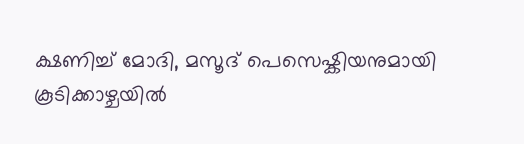ക്ഷണിച്ച് മോദി, മസൂദ് പെസെഷ്കിയനുമായി കൂടിക്കാഴ്ചയിൽ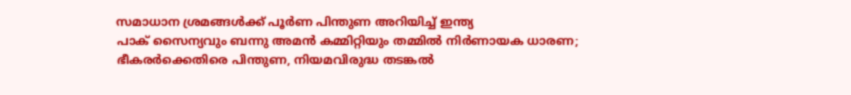സമാധാന ശ്രമങ്ങൾക്ക് പൂർണ പിന്തുണ അറിയിച്ച് ഇന്ത്യ
പാക് സൈന്യവും ബന്നു അമൻ കമ്മിറ്റിയും തമ്മിൽ നിര്‍ണായക ധാരണ; ഭീകരർക്കെതിരെ പിന്തുണ, നിയമവിരുദ്ധ തടങ്കൽ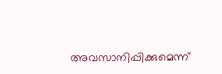അവസാനിപ്പിക്കുമെന്ന്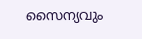സൈന്യവും